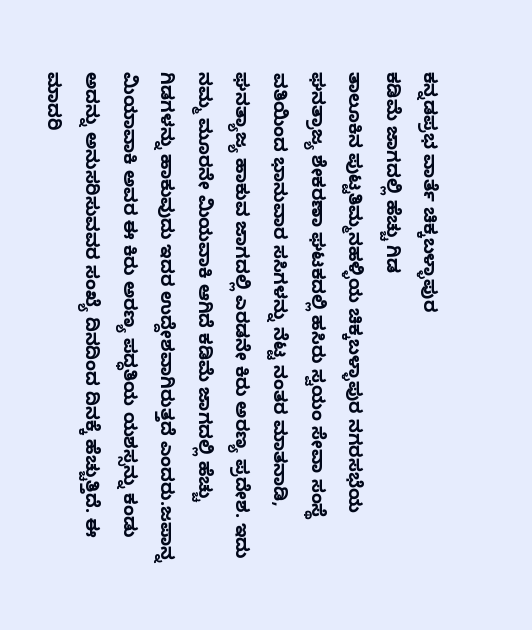ಕನ್ನಡಪ್ರಭ ವಾರ್ತೆ ಚಿಕ್ಕಬಳ್ಳಾಪುರ
ಕಡಿಮೆ ಜಾಗದಲ್ಲಿ ಹೆಚ್ಚು ಗಿಡ
ತಾಲೂಕಿನ ಪುಟ್ಟತಿಮ್ಮನಹಳ್ಳಿಯ ಚಿಕ್ಕಬಳ್ಳಾಪುರ ನಗರಸಭೆಯ ಘನತ್ರಾಜ್ಯ ಶೇಕರಣಾ ಘಟಕದಲ್ಲಿ ಹಸಿರು ಸ್ವಯಂ ಸೇವಾ ಸಂಸ್ಥೆ ವತಿಯಿಂದ ಭಾನುವಾರ ಸಸಿಗಳನ್ನು ನೆಟ್ಟ ನಂತರ ಮಾತನಾಡಿ, ಘನತ್ಯಾಜ್ಯ ಹಾಕುವ ಜಾಗದಲ್ಲಿ ಎರಡನೇ ಕಿರು ಅರಣ್ಯ ಪ್ರದೇಶ. ಇದು ನಮ್ಮ ಮೂರನೇ ಮಿಯವಾಕಿ ಆಗಿದೆ ಕಡಿಮೆ ಜಾಗದಲ್ಲಿ ಹೆಚ್ಚು ಗಿಡಗಳನ್ನು ಹಾಕುವುದು ಇದರ ಉದ್ದೇಶವಾಗಿರುತ್ತದೆ ಎಂದರು.ಜಪಾನ್ನ ಮಿಯಾವಾಕಿ ಅವರ ಈ ಕಿರು ಅರಣ್ಯ ಪದ್ಧತಿಯ ಯಶಸ್ಸನ್ನು ಕಂಡು ಅದನ್ನು ಅನುಸರಿಸುವವರ ಸಂಖ್ಯೆ ದಿನದಿಂದ ದಿನಕ್ಕೆ ಹೆಚ್ಚುತ್ತಿದೆ. ಈ ಮಾದರಿ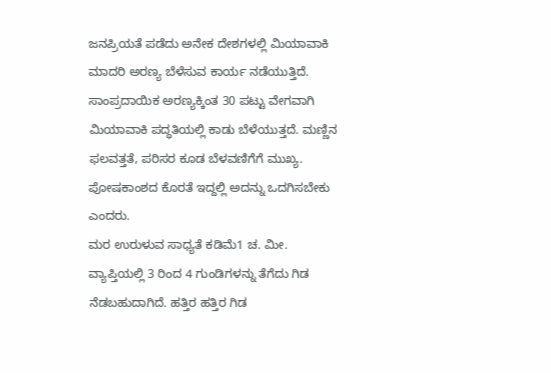ಜನಪ್ರಿಯತೆ ಪಡೆದು ಅನೇಕ ದೇಶಗಳಲ್ಲಿ ಮಿಯಾವಾಕಿ ಮಾದರಿ ಅರಣ್ಯ ಬೆಳೆಸುವ ಕಾರ್ಯ ನಡೆಯುತ್ತಿದೆ. ಸಾಂಪ್ರದಾಯಿಕ ಅರಣ್ಯಕ್ಕಿಂತ 30 ಪಟ್ಟು ವೇಗವಾಗಿ ಮಿಯಾವಾಕಿ ಪದ್ಧತಿಯಲ್ಲಿ ಕಾಡು ಬೆಳೆಯುತ್ತದೆ. ಮಣ್ಣಿನ ಫಲವತ್ತತೆ, ಪರಿಸರ ಕೂಡ ಬೆಳವಣಿಗೆಗೆ ಮುಖ್ಯ. ಪೋಷಕಾಂಶದ ಕೊರತೆ ಇದ್ದಲ್ಲಿ ಅದನ್ನು ಒದಗಿಸಬೇಕು ಎಂದರು.
ಮರ ಉರುಳುವ ಸಾಧ್ಯತೆ ಕಡಿಮೆ1 ಚ. ಮೀ. ವ್ಯಾಪ್ತಿಯಲ್ಲಿ 3 ರಿಂದ 4 ಗುಂಡಿಗಳನ್ನು ತೆಗೆದು ಗಿಡ ನೆಡಬಹುದಾಗಿದೆ. ಹತ್ತಿರ ಹತ್ತಿರ ಗಿಡ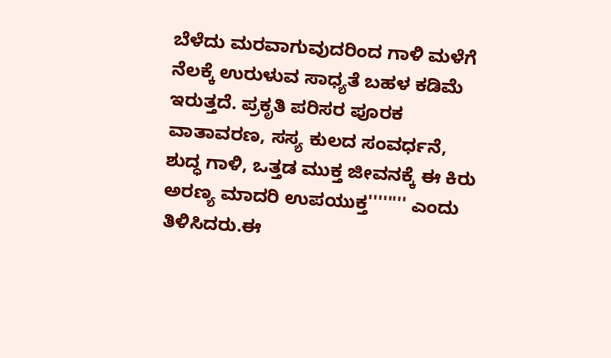ಬೆಳೆದು ಮರವಾಗುವುದರಿಂದ ಗಾಳಿ ಮಳೆಗೆ ನೆಲಕ್ಕೆ ಉರುಳುವ ಸಾಧ್ಯತೆ ಬಹಳ ಕಡಿಮೆ ಇರುತ್ತದೆ. ಪ್ರಕೃತಿ ಪರಿಸರ ಪೂರಕ ವಾತಾವರಣ, ಸಸ್ಯ ಕುಲದ ಸಂವರ್ಧನೆ, ಶುದ್ಧ ಗಾಳಿ, ಒತ್ತಡ ಮುಕ್ತ ಜೀವನಕ್ಕೆ ಈ ಕಿರು ಅರಣ್ಯ ಮಾದರಿ ಉಪಯುಕ್ತ'''''''' ಎಂದು ತಿಳಿಸಿದರು.ಈ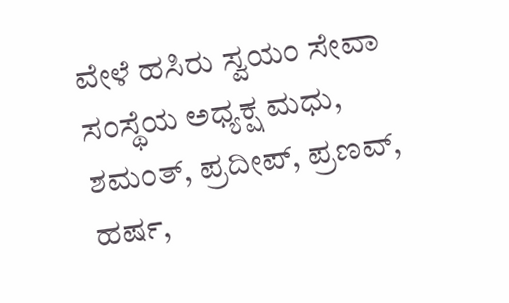ವೇಳೆ ಹಸಿರು ಸ್ವಯಂ ಸೇವಾ ಸಂಸ್ಥೆಯ ಅಧ್ಯಕ್ಷ ಮಧು, ಶಮಂತ್, ಪ್ರದೀಪ್, ಪ್ರಣವ್, ಹರ್ಷ,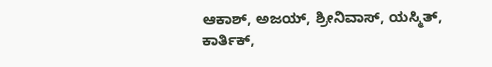ಆಕಾಶ್, ಅಜಯ್, ಶ್ರೀನಿವಾಸ್, ಯಸ್ಮಿತ್, ಕಾರ್ತಿಕ್,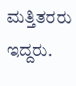ಮತ್ತಿತರರು ಇದ್ದರು.